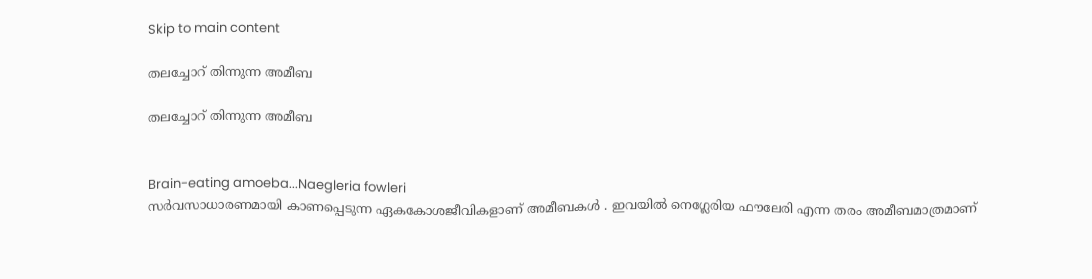Skip to main content

തലച്ചോറ് തിന്നുന്ന അമീബ

തലച്ചോറ് തിന്നുന്ന അമീബ


Brain-eating amoeba...Naegleria fowleri
സർവസാധാരണമായി കാണപ്പെടുന്ന ഏകകോശജീവികളാണ് അമീബകൾ . ഇവയിൽ നെഗ്ലേരിയ ഫൗലേരി എന്ന തരം അമീബമാത്രമാണ്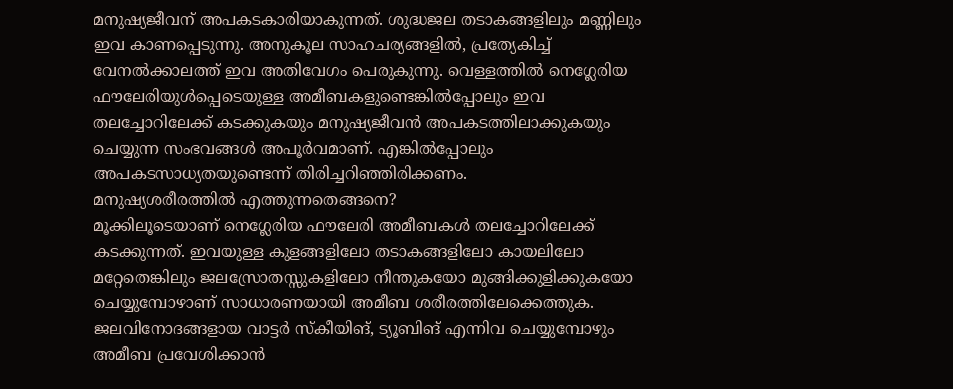മനുഷ്യജീവന് അപകടകാരിയാകുന്നത്. ശുദ്ധജല തടാകങ്ങളിലും മണ്ണിലും ഇവ കാണപ്പെടുന്നു. അനുകൂല സാഹചര്യങ്ങളിൽ, പ്രത്യേകിച്ച് വേനൽക്കാലത്ത് ഇവ അതിവേഗം പെരുകുന്നു. വെള്ളത്തിൽ നെഗ്ലേരിയ ഫൗലേരിയുൾപ്പെടെയുള്ള അമീബകളുണ്ടെങ്കിൽപ്പോലും ഇവ തലച്ചോറിലേക്ക് കടക്കുകയും മനുഷ്യജീവൻ അപകടത്തിലാക്കുകയും ചെയ്യുന്ന സംഭവങ്ങൾ അപൂർവമാണ്. എങ്കിൽപ്പോലും അപകടസാധ്യതയുണ്ടെന്ന് തിരിച്ചറിഞ്ഞിരിക്കണം.
മനുഷ്യശരീരത്തിൽ എത്തുന്നതെങ്ങനെ?
മൂക്കിലൂടെയാണ് നെഗ്ലേരിയ ഫൗലേരി അമീബകൾ തലച്ചോറിലേക്ക് കടക്കുന്നത്. ഇവയുള്ള കുളങ്ങളിലോ തടാകങ്ങളിലോ കായലിലോ മറ്റേതെങ്കിലും ജലസ്രോതസ്സുകളിലോ നീന്തുകയോ മുങ്ങിക്കുളിക്കുകയോ ചെയ്യുമ്പോഴാണ് സാധാരണയായി അമീബ ശരീരത്തിലേക്കെത്തുക. ജലവിനോദങ്ങളായ വാട്ടർ സ്കീയിങ്, ട്യൂബിങ് എന്നിവ ചെയ്യുമ്പോഴും അമീബ പ്രവേശിക്കാൻ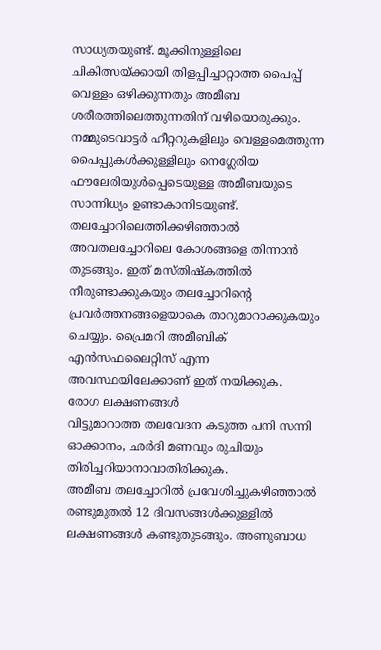സാധ്യതയുണ്ട്. മൂക്കിനുള്ളിലെ ചികിത്സയ്ക്കായി തിളപ്പിച്ചാറ്റാത്ത പൈപ്പ് വെള്ളം ഒഴിക്കുന്നതും അമീബ ശരീരത്തിലെത്തുന്നതിന് വഴിയൊരുക്കും. നമ്മുടെവാട്ടർ ഹീറ്ററുകളിലും വെള്ളമെത്തുന്ന പൈപ്പുകൾക്കുള്ളിലും നെഗ്ലേരിയ ഫൗലേരിയുൾപ്പെടെയുള്ള അമീബയുടെ സാന്നിധ്യം ഉണ്ടാകാനിടയുണ്ട്.
തലച്ചോറിലെത്തിക്കഴിഞ്ഞാൽ അവതലച്ചോറിലെ കോശങ്ങളെ തിന്നാൻ തുടങ്ങും. ഇത് മസ്തിഷ്കത്തിൽ നീരുണ്ടാക്കുകയും തലച്ചോറിന്റെ പ്രവർത്തനങ്ങളെയാകെ താറുമാറാക്കുകയും ചെയ്യും. പ്രൈമറി അമീബിക് എൻസഫലൈറ്റിസ് എന്ന അവസ്ഥയിലേക്കാണ് ഇത് നയിക്കുക.
രോഗ ലക്ഷണങ്ങൾ
വിട്ടുമാറാത്ത തലവേദന കടുത്ത പനി സന്നി ഓക്കാനം, ഛർദി മണവും രുചിയും തിരിച്ചറിയാനാവാതിരിക്കുക.
അമീബ തലച്ചോറിൽ പ്രവേശിച്ചുകഴിഞ്ഞാൽ രണ്ടുമുതൽ 12 ദിവസങ്ങൾക്കുള്ളിൽ ലക്ഷണങ്ങൾ കണ്ടുതുടങ്ങും. അണുബാധ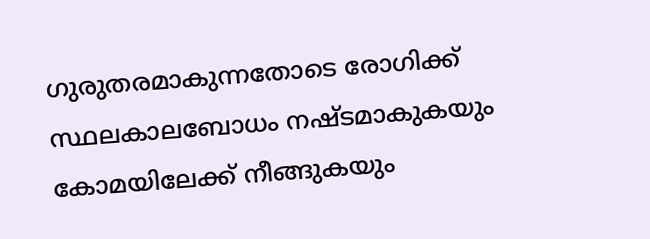ഗുരുതരമാകുന്നതോടെ രോഗിക്ക് സ്ഥലകാലബോധം നഷ്ടമാകുകയും കോമയിലേക്ക് നീങ്ങുകയും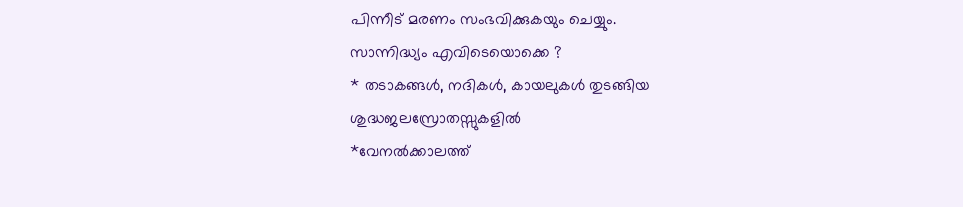പിന്നീട് മരണം സംഭവിക്കുകയും ചെയ്യും.
സാന്നിദ്ധ്യം എവിടെയൊക്കെ ?
* തടാകങ്ങൾ, നദികൾ, കായലുകൾ തുടങ്ങിയ ശുദ്ധജലസ്രോതസ്സുകളിൽ
*വേനൽക്കാലത്ത്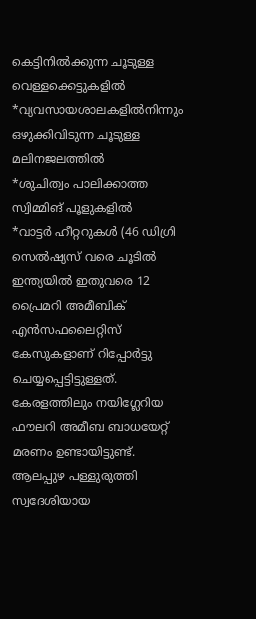കെട്ടിനിൽക്കുന്ന ചൂടുള്ള വെള്ളക്കെട്ടുകളിൽ
*വ്യവസായശാലകളിൽനിന്നും ഒഴുക്കിവിടുന്ന ചൂടുള്ള മലിനജലത്തിൽ
*ശുചിത്വം പാലിക്കാത്ത സ്വിമ്മിങ് പൂളുകളിൽ
*വാട്ടർ ഹീറ്ററുകൾ (46 ഡിഗ്രി സെൽഷ്യസ് വരെ ചൂടിൽ
ഇന്ത്യയിൽ ഇതുവരെ 12 പ്രൈമറി അമീബിക് എൻസഫലൈറ്റിസ് കേസുകളാണ് റിപ്പോർട്ടു ചെയ്യപ്പെട്ടിട്ടുള്ളത്. കേരളത്തിലും നയിഗ്ലേറിയ ഫൗലറി അമീബ ബാധയേറ്റ് മരണം ഉണ്ടായിട്ടുണ്ട്. ആലപ്പുഴ പള്ളുരുത്തി സ്വദേശിയായ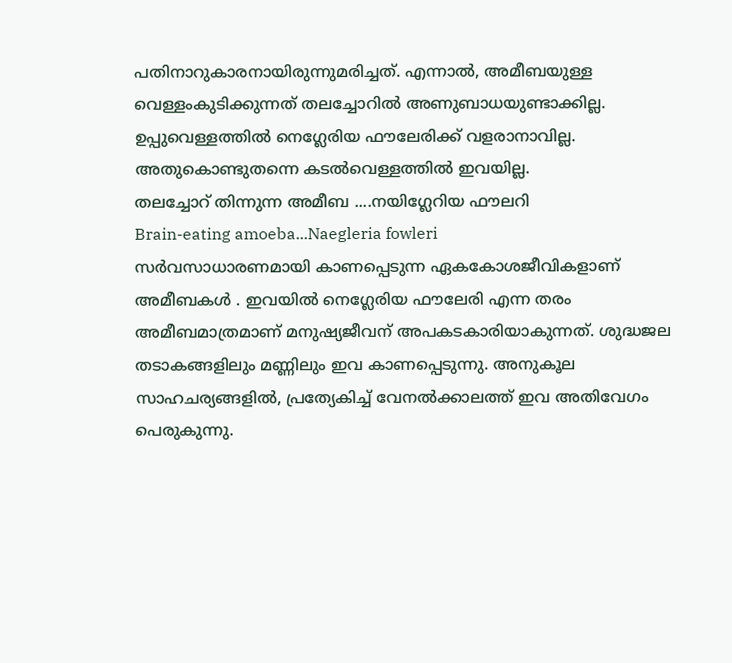പതിനാറുകാരനായിരുന്നുമരിച്ചത്. എന്നാൽ, അമീബയുള്ള വെള്ളംകുടിക്കുന്നത് തലച്ചോറിൽ അണുബാധയുണ്ടാക്കില്ല. ഉപ്പുവെള്ളത്തിൽ നെഗ്ലേരിയ ഫൗലേരിക്ക് വളരാനാവില്ല. അതുകൊണ്ടുതന്നെ കടൽവെള്ളത്തിൽ ഇവയില്ല.
തലച്ചോറ് തിന്നുന്ന അമീബ ....നയിഗ്ലേറിയ ഫൗലറി
Brain-eating amoeba...Naegleria fowleri
സർവസാധാരണമായി കാണപ്പെടുന്ന ഏകകോശജീവികളാണ് അമീബകൾ . ഇവയിൽ നെഗ്ലേരിയ ഫൗലേരി എന്ന തരം അമീബമാത്രമാണ് മനുഷ്യജീവന് അപകടകാരിയാകുന്നത്. ശുദ്ധജല തടാകങ്ങളിലും മണ്ണിലും ഇവ കാണപ്പെടുന്നു. അനുകൂല സാഹചര്യങ്ങളിൽ, പ്രത്യേകിച്ച് വേനൽക്കാലത്ത് ഇവ അതിവേഗം പെരുകുന്നു.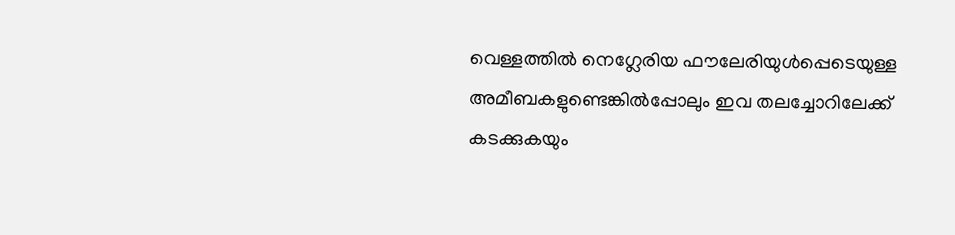വെള്ളത്തിൽ നെഗ്ലേരിയ ഫൗലേരിയുൾപ്പെടെയുള്ള അമീബകളുണ്ടെങ്കിൽപ്പോലും ഇവ തലച്ചോറിലേക്ക് കടക്കുകയും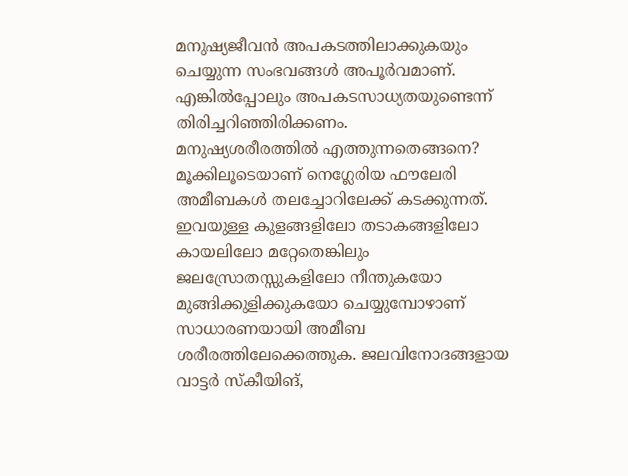മനുഷ്യജീവൻ അപകടത്തിലാക്കുകയും ചെയ്യുന്ന സംഭവങ്ങൾ അപൂർവമാണ്. എങ്കിൽപ്പോലും അപകടസാധ്യതയുണ്ടെന്ന് തിരിച്ചറിഞ്ഞിരിക്കണം.
മനുഷ്യശരീരത്തിൽ എത്തുന്നതെങ്ങനെ?
മൂക്കിലൂടെയാണ് നെഗ്ലേരിയ ഫൗലേരി അമീബകൾ തലച്ചോറിലേക്ക് കടക്കുന്നത്. ഇവയുള്ള കുളങ്ങളിലോ തടാകങ്ങളിലോ കായലിലോ മറ്റേതെങ്കിലും ജലസ്രോതസ്സുകളിലോ നീന്തുകയോ മുങ്ങിക്കുളിക്കുകയോ ചെയ്യുമ്പോഴാണ് സാധാരണയായി അമീബ ശരീരത്തിലേക്കെത്തുക. ജലവിനോദങ്ങളായ വാട്ടർ സ്കീയിങ്,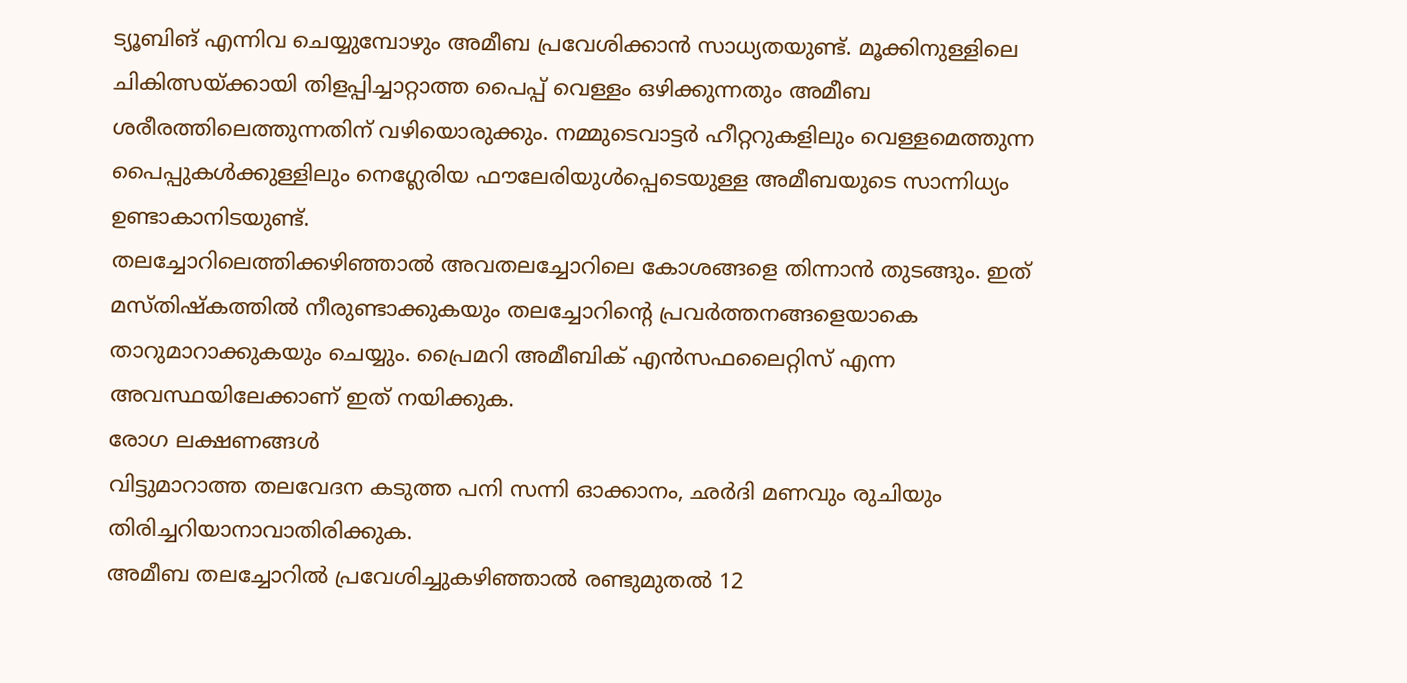ട്യൂബിങ് എന്നിവ ചെയ്യുമ്പോഴും അമീബ പ്രവേശിക്കാൻ സാധ്യതയുണ്ട്. മൂക്കിനുള്ളിലെ ചികിത്സയ്ക്കായി തിളപ്പിച്ചാറ്റാത്ത പൈപ്പ് വെള്ളം ഒഴിക്കുന്നതും അമീബ ശരീരത്തിലെത്തുന്നതിന് വഴിയൊരുക്കും. നമ്മുടെവാട്ടർ ഹീറ്ററുകളിലും വെള്ളമെത്തുന്ന പൈപ്പുകൾക്കുള്ളിലും നെഗ്ലേരിയ ഫൗലേരിയുൾപ്പെടെയുള്ള അമീബയുടെ സാന്നിധ്യം ഉണ്ടാകാനിടയുണ്ട്.
തലച്ചോറിലെത്തിക്കഴിഞ്ഞാൽ അവതലച്ചോറിലെ കോശങ്ങളെ തിന്നാൻ തുടങ്ങും. ഇത് മസ്തിഷ്കത്തിൽ നീരുണ്ടാക്കുകയും തലച്ചോറിന്റെ പ്രവർത്തനങ്ങളെയാകെ താറുമാറാക്കുകയും ചെയ്യും. പ്രൈമറി അമീബിക് എൻസഫലൈറ്റിസ് എന്ന അവസ്ഥയിലേക്കാണ് ഇത് നയിക്കുക.
രോഗ ലക്ഷണങ്ങൾ
വിട്ടുമാറാത്ത തലവേദന കടുത്ത പനി സന്നി ഓക്കാനം, ഛർദി മണവും രുചിയും തിരിച്ചറിയാനാവാതിരിക്കുക.
അമീബ തലച്ചോറിൽ പ്രവേശിച്ചുകഴിഞ്ഞാൽ രണ്ടുമുതൽ 12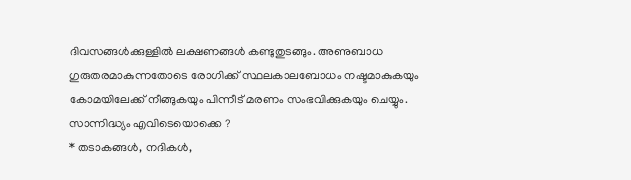ദിവസങ്ങൾക്കുള്ളിൽ ലക്ഷണങ്ങൾ കണ്ടുതുടങ്ങും. അണുബാധ ഗുരുതരമാകുന്നതോടെ രോഗിക്ക് സ്ഥലകാലബോധം നഷ്ടമാകുകയും കോമയിലേക്ക് നീങ്ങുകയും പിന്നീട് മരണം സംഭവിക്കുകയും ചെയ്യും.
സാന്നിദ്ധ്യം എവിടെയൊക്കെ ?
* തടാകങ്ങൾ, നദികൾ,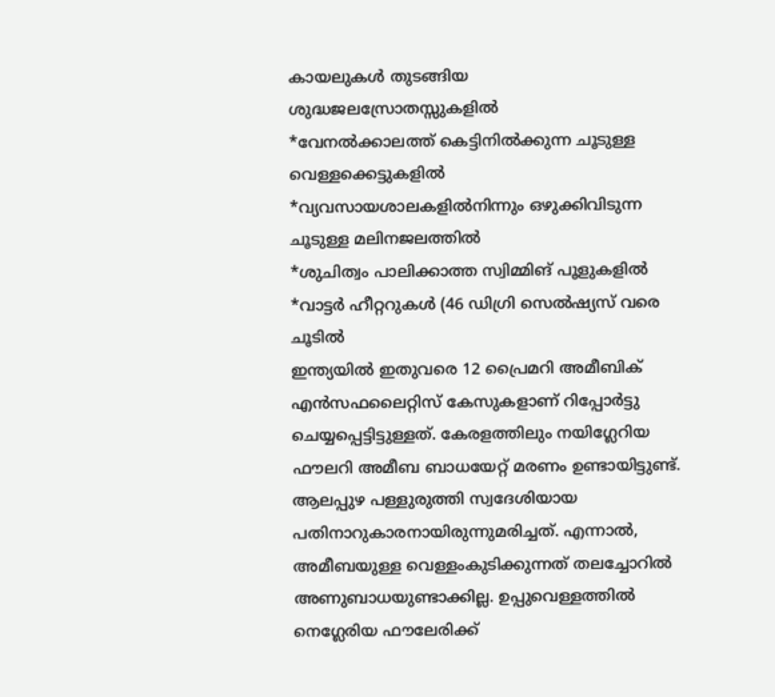കായലുകൾ തുടങ്ങിയ ശുദ്ധജലസ്രോതസ്സുകളിൽ
*വേനൽക്കാലത്ത് കെട്ടിനിൽക്കുന്ന ചൂടുള്ള വെള്ളക്കെട്ടുകളിൽ
*വ്യവസായശാലകളിൽനിന്നും ഒഴുക്കിവിടുന്ന ചൂടുള്ള മലിനജലത്തിൽ
*ശുചിത്വം പാലിക്കാത്ത സ്വിമ്മിങ് പൂളുകളിൽ
*വാട്ടർ ഹീറ്ററുകൾ (46 ഡിഗ്രി സെൽഷ്യസ് വരെ ചൂടിൽ
ഇന്ത്യയിൽ ഇതുവരെ 12 പ്രൈമറി അമീബിക് എൻസഫലൈറ്റിസ് കേസുകളാണ് റിപ്പോർട്ടു ചെയ്യപ്പെട്ടിട്ടുള്ളത്. കേരളത്തിലും നയിഗ്ലേറിയ ഫൗലറി അമീബ ബാധയേറ്റ് മരണം ഉണ്ടായിട്ടുണ്ട്. ആലപ്പുഴ പള്ളുരുത്തി സ്വദേശിയായ പതിനാറുകാരനായിരുന്നുമരിച്ചത്. എന്നാൽ, അമീബയുള്ള വെള്ളംകുടിക്കുന്നത് തലച്ചോറിൽ അണുബാധയുണ്ടാക്കില്ല. ഉപ്പുവെള്ളത്തിൽ നെഗ്ലേരിയ ഫൗലേരിക്ക്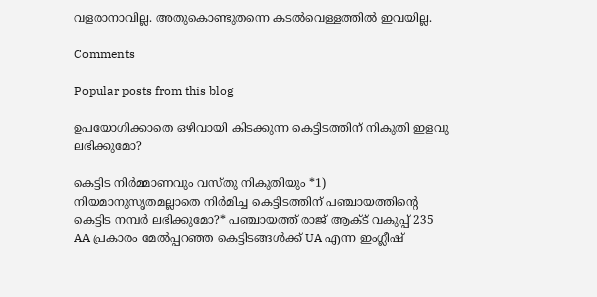വളരാനാവില്ല. അതുകൊണ്ടുതന്നെ കടൽവെള്ളത്തിൽ ഇവയില്ല.

Comments

Popular posts from this blog

ഉപയോഗിക്കാതെ ഒഴിവായി കിടക്കുന്ന കെട്ടിടത്തിന് നികുതി ഇളവു ലഭിക്കുമോ?

കെട്ടിട നിർമ്മാണവും വസ്തു നികുതിയും *1) നിയമാനുസൃതമല്ലാതെ നിർമിച്ച കെട്ടിടത്തിന് പഞ്ചായത്തിന്റെ കെട്ടിട നമ്പർ ലഭിക്കുമോ?* പഞ്ചായത്ത് രാജ് ആക്ട് വകുപ്പ് 235 AA പ്രകാരം മേൽപ്പറഞ്ഞ കെട്ടിടങ്ങൾക്ക് UA എന്ന ഇംഗ്ലീഷ്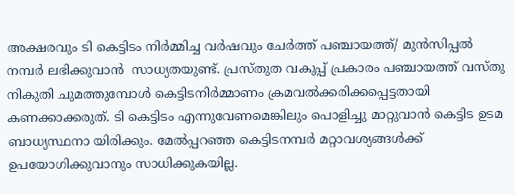അക്ഷരവും ടി കെട്ടിടം നിർമ്മിച്ച വർഷവും ചേർത്ത് പഞ്ചായത്ത്‌/ മുൻസിപ്പൽ നമ്പർ ലഭിക്കുവാൻ  സാധ്യതയുണ്ട്. പ്രസ്തുത വകുപ്പ് പ്രകാരം പഞ്ചായത്ത്‌ വസ്തു നികുതി ചുമത്തുമ്പോൾ കെട്ടിടനിർമ്മാണം ക്രമവൽക്കരിക്കപ്പെട്ടതായി  കണക്കാക്കരുത്. ടി കെട്ടിടം എന്നുവേണമെങ്കിലും പൊളിച്ചു മാറ്റുവാൻ കെട്ടിട ഉടമ ബാധ്യസ്ഥനാ യിരിക്കും. മേൽപ്പറഞ്ഞ കെട്ടിടനമ്പർ മറ്റാവശ്യങ്ങൾക്ക് ഉപയോഗിക്കുവാനും സാധിക്കുകയില്ല.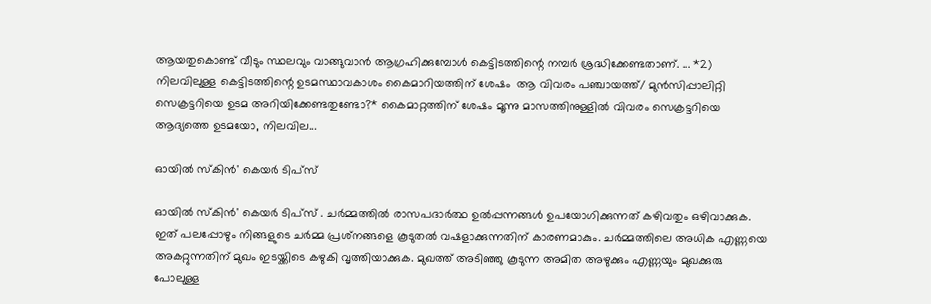ആയതുകൊണ്ട് വീടും സ്ഥലവും വാങ്ങുവാൻ ആഗ്രഹിക്കുമ്പോൾ കെട്ടിടത്തിന്റെ നമ്പർ ശ്രദ്ധിക്കേണ്ടതാണ്. ... *2) നിലവിലുള്ള കെട്ടിടത്തിന്റെ ഉടമസ്ഥാവകാശം കൈമാറിയത്തിന് ശേഷം  ആ വിവരം പഞ്ചായത്ത്/ മുൻസിപ്പാലിറ്റി  സെക്രട്ടറിയെ ഉടമ അറിയിക്കേണ്ടതുണ്ടോ?* കൈമാറ്റത്തിന് ശേഷം മൂന്നു മാസത്തിനുള്ളിൽ വിവരം സെക്രട്ടറിയെ ആദ്യത്തെ ഉടമയോ, നിലവില...

ഓയിൽ സ്കിൻ' കെയർ ടിപ്സ്

ഓയിൽ സ്കിൻ' കെയർ ടിപ്സ് . ചർമ്മത്തിൽ രാസപദാർത്ഥ ഉൽപ്പന്നങ്ങൾ ഉപയോഗിക്കുന്നത് കഴിവതും ഒഴിവാക്കുക. ഇത് പലപ്പോഴും നിങ്ങളുടെ ചർമ്മ പ്രശ്‌നങ്ങളെ കൂടുതൽ വഷളാക്കുന്നതിന് കാരണമാകും. ചർമ്മത്തിലെ അധിക എണ്ണയെ അകറ്റുന്നതിന് മുഖം ഇടയ്ക്കിടെ കഴുകി വൃത്തിയാക്കുക. മുഖത്ത് അടിഞ്ഞു കൂടുന്ന അമിത അഴുക്കും എണ്ണയും മുഖക്കുരു പോലുള്ള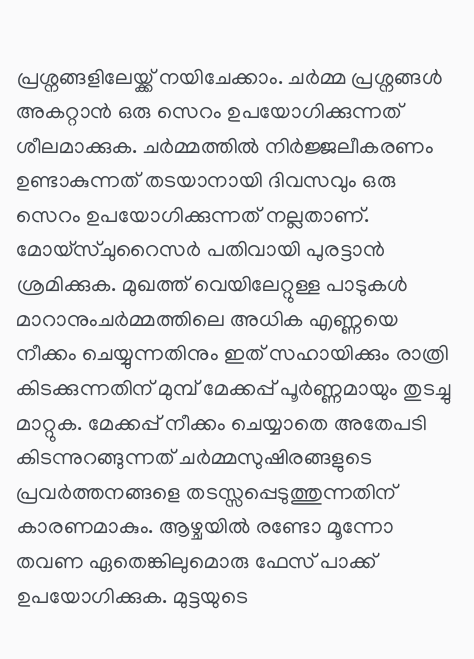പ്രശ്നങ്ങളിലേയ്ക്ക് നയിചേക്കാം. ചർമ്മ പ്രശ്നങ്ങൾ അകറ്റാൻ ഒരു സെറം ഉപയോഗിക്കുന്നത് ശീലമാക്കുക. ചർമ്മത്തിൽ നിർജ്ജലീകരണം ഉണ്ടാകുന്നത് തടയാനായി ദിവസവും ഒരു സെറം ഉപയോഗിക്കുന്നത് നല്ലതാണ്. മോയ്‌സ്ചുറൈസർ പതിവായി പുരട്ടാൻ ശ്രമിക്കുക. മുഖത്ത് വെയിലേറ്റുള്ള പാടുകൾ മാറാനുംചർമ്മത്തിലെ അധിക എണ്ണയെ നീക്കം ചെയ്യുന്നതിനും ഇത് സഹായിക്കും രാത്രി കിടക്കുന്നതിന് മുമ്പ് മേക്കപ്പ് പൂർണ്ണമായും തുടച്ചു മാറ്റുക. മേക്കപ്പ് നീക്കം ചെയ്യാതെ അതേപടി കിടന്നുറങ്ങുന്നത് ചർമ്മസുഷിരങ്ങളുടെ പ്രവർത്തനങ്ങളെ തടസ്സപ്പെടുത്തുന്നതിന് കാരണമാകും. ആഴ്ചയിൽ രണ്ടോ മൂന്നോ തവണ ഏതെങ്കിലുമൊരു ഫേസ് പാക്ക് ഉപയോഗിക്കുക. മുട്ടയുടെ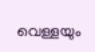വെള്ളയും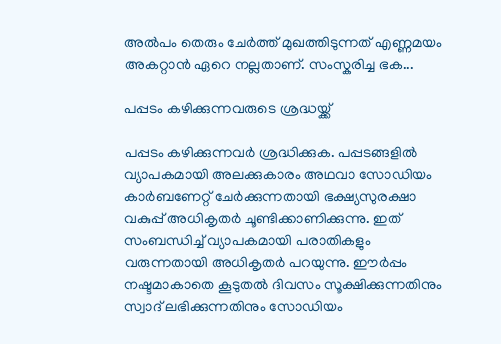അൽപം തെരും ചേർത്ത് മുഖത്തിടുന്നത് എണ്ണമയം അകറ്റാൻ ഏറെ നല്ലതാണ്. സംസ്കരിച്ച ഭക...

പപ്പടം കഴിക്കുന്നവരുടെ ശ്രദ്ധയ്ക്ക്

പപ്പടം കഴിക്കുന്നവര്‍ ശ്രദ്ധിക്കുക. പപ്പടങ്ങളില്‍ വ്യാപകമായി അലക്കുകാരം അഥവാ സോഡിയം കാര്‍ബണേറ്റ് ചേര്‍ക്കുന്നതായി ഭക്ഷ്യസുരക്ഷാ വകുപ്പ് അധികൃതര്‍ ചൂണ്ടിക്കാണിക്കുന്നു. ഇത് സംബന്ധിച്ച്‌ വ്യാപകമായി പരാതികളും വരുന്നതായി അധികൃതര്‍ പറയുന്നു. ഈര്‍പ്പം നഷ്ടമാകാതെ കൂടുതല്‍ ദിവസം സൂക്ഷിക്കുന്നതിനും സ്വാദ് ലഭിക്കുന്നതിനും സോഡിയം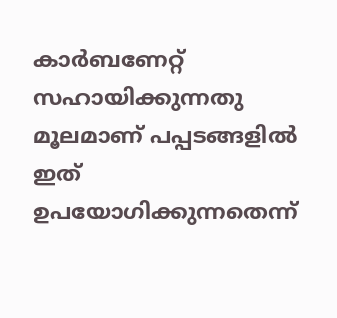കാര്‍ബണേറ്റ് സഹായിക്കുന്നതു മൂലമാണ് പപ്പടങ്ങളില്‍ ഇത് ഉപയോഗിക്കുന്നതെന്ന്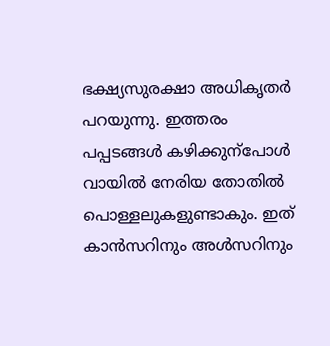ഭക്ഷ്യസുരക്ഷാ അധികൃതര്‍ പറയുന്നു. ഇത്തരം പപ്പടങ്ങള്‍ കഴിക്കുന്‌പോള്‍ വായില്‍ നേരിയ തോതില്‍ പൊള്ളലുകളുണ്ടാകും. ഇത് കാന്‍സറിനും അള്‍സറിനും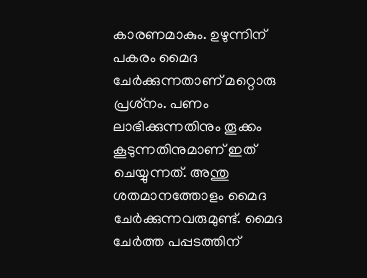കാരണമാകും. ഉഴുന്നിന് പകരം മൈദ ചേര്‍ക്കുന്നതാണ് മറ്റൊരു പ്രശ്‌നം. പണം ലാഭിക്കുന്നതിനും തൂക്കം കൂടുന്നതിനുമാണ് ഇത് ചെയ്യുന്നത്. അന്തു ശതമാനത്തോളം മൈദ ചേര്‍ക്കുന്നവരുമുണ്ട്. മൈദ ചേര്‍ത്ത പപ്പടത്തിന്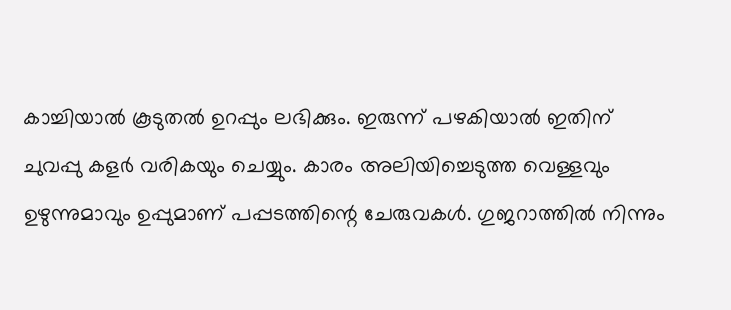കാച്ചിയാല്‍ കൂടുതല്‍ ഉറപ്പും ലഭിക്കും. ഇരുന്ന് പഴകിയാല്‍ ഇതിന് ചുവപ്പു കളര്‍ വരികയും ചെയ്യും. കാരം അലിയിച്ചെടുത്ത വെള്ളവും ഉഴുന്നുമാവും ഉപ്പുമാണ് പപ്പടത്തിന്റെ ചേരുവകള്‍. ഗുജറാത്തില്‍ നിന്നും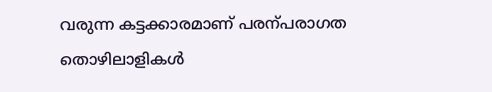വരുന്ന കട്ടക്കാരമാണ് പരന്പരാഗത തൊഴിലാളികള്‍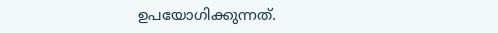ഉപയോഗിക്കുന്നത്.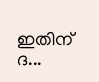ഇതിന് ദ...